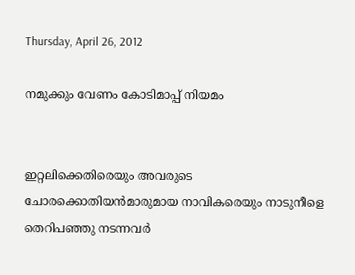Thursday, April 26, 2012

നമുക്കും വേണം കോടിമാപ്പ് നിയമം


ഇറ്റലിക്കെതിരെയും അവരുടെ ചോരക്കൊതിയന്‍മാരുമായ നാവികരെയും നാടുനീളെ തെറിപഞ്ഞു നടന്നവര്‍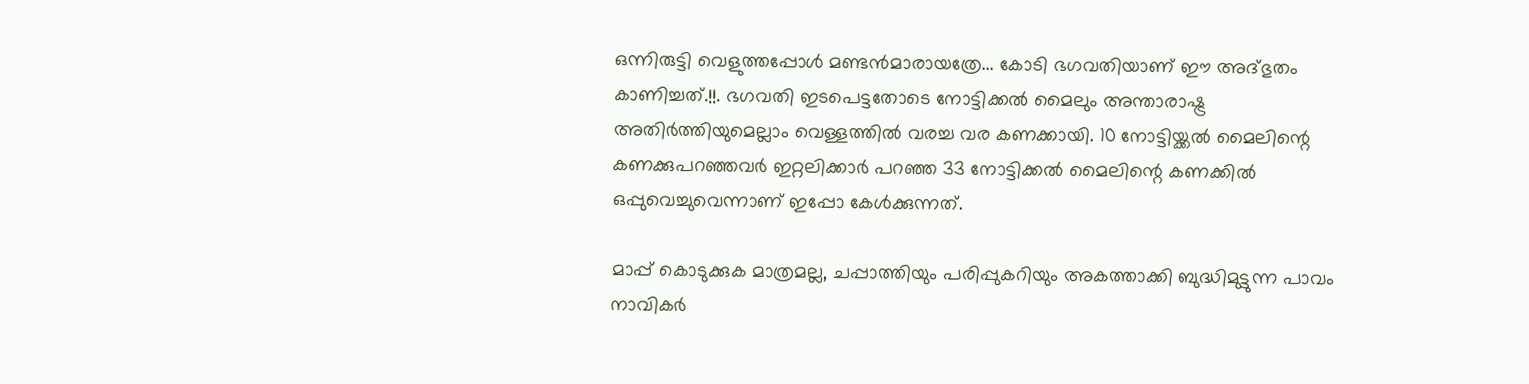ഒന്നിരുട്ടി വെളുത്തപ്പോള്‍ മണ്ടന്‍മാരായത്രേ... കോടി ഭഗവതിയാണ് ഈ അദ്ഭുതം കാണിച്ചത്.!!. ഭഗവതി ഇടപെട്ടതോടെ നോട്ടിക്കല്‍ മൈലും അന്താരാഷ്ട്ര അതിര്‍ത്തിയുമെല്ലാം വെള്ളത്തില്‍ വരച്ച വര കണക്കായി. 10 നോട്ടിയ്ക്കല്‍ മൈലിന്റെ കണക്കുപറഞ്ഞവര്‍ ഇറ്റലിക്കാര്‍ പറഞ്ഞ 33 നോട്ടിക്കല്‍ മൈലിന്റെ കണക്കില്‍ ഒപ്പുവെച്ചുവെന്നാണ് ഇപ്പോ കേള്‍ക്കുന്നത്.

മാപ്പ് കൊടുക്കുക മാത്രമല്ല, ചപ്പാത്തിയും പരിപ്പുകറിയും അകത്താക്കി ബുദ്ധിമുട്ടുന്ന പാവം നാവികര്‍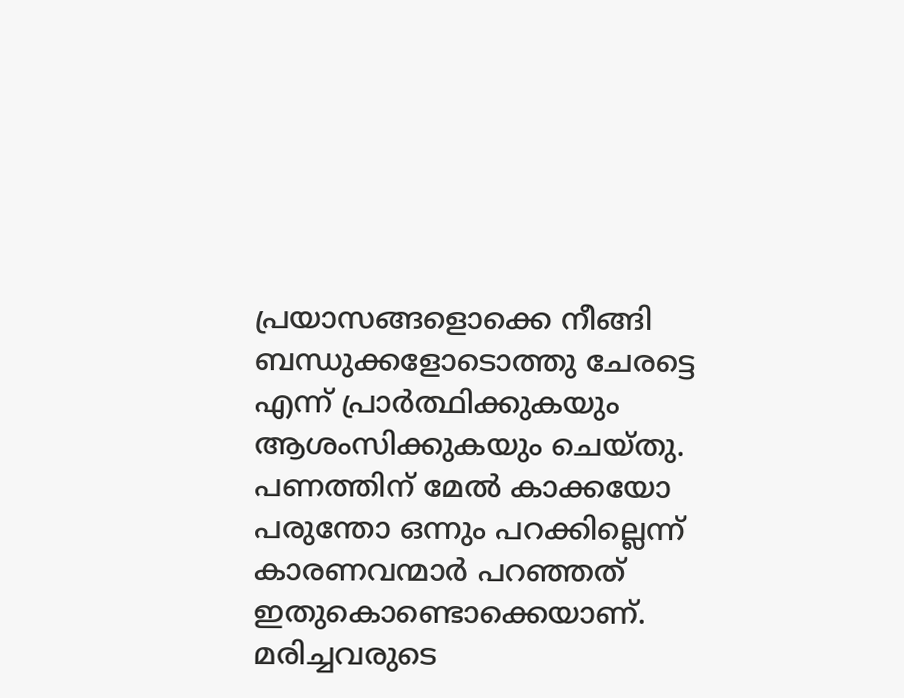പ്രയാസങ്ങളൊക്കെ നീങ്ങി ബന്ധുക്കളോടൊത്തു ചേരട്ടെ എന്ന്‌ പ്രാര്‍ത്ഥിക്കുകയും ആശംസിക്കുകയും ചെയ്‌തു. പണത്തിന് മേല്‍ കാക്കയോ പരുന്തോ ഒന്നും പറക്കില്ലെന്ന് കാരണവന്മാര്‍ പറഞ്ഞത് ഇതുകൊണ്ടൊക്കെയാണ്. മരിച്ചവരുടെ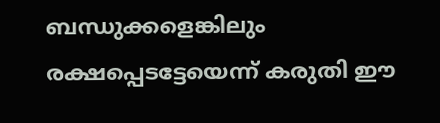ബന്ധുക്കളെങ്കിലും രക്ഷപ്പെടട്ടേയെന്ന് കരുതി ഈ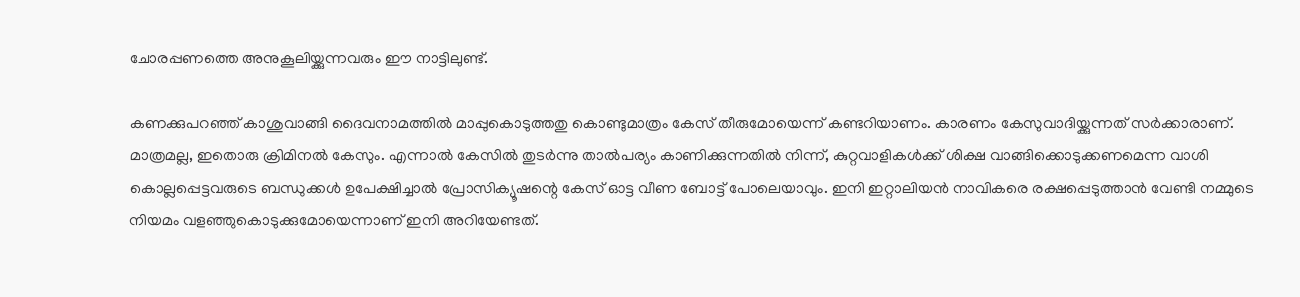ചോരപ്പണത്തെ അനുകൂലിയ്ക്കുന്നവരും ഈ നാട്ടിലുണ്ട്.

കണക്കുപറഞ്ഞ് കാശുവാങ്ങി ദൈവനാമത്തില്‍ മാപ്പുകൊടുത്തതു കൊണ്ടുമാത്രം കേസ് തീരുമോയെന്ന് കണ്ടറിയാണം. കാരണം കേസുവാദിയ്ക്കുന്നത് സര്‍ക്കാരാണ്. മാത്രമല്ല, ഇതൊരു ക്രിമിനല്‍ കേസും. എന്നാല്‍ കേസില്‍ തുടര്‍ന്നു താല്‍പര്യം കാണിക്കുന്നതില്‍ നിന്ന്‌, കുറ്റവാളികള്‍ക്ക്‌ ശിക്ഷ വാങ്ങിക്കൊടുക്കണമെന്ന വാശി കൊല്ലപ്പെട്ടവരുടെ ബന്ധുക്കള്‍ ഉപേക്ഷിച്ചാല്‍ പ്രോസിക്യൂഷന്റെ കേസ് ഓട്ട വീണ ബോട്ട് പോലെയാവും. ഇനി ഇറ്റാലിയന്‍ നാവികരെ രക്ഷപ്പെടുത്താന്‍ വേണ്ടി നമ്മുടെ നിയമം വളഞ്ഞുകൊടുക്കുമോയെന്നാണ് ഇനി അറിയേണ്ടത്.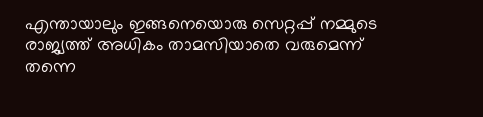എന്തായാലും ഇങ്ങനെയൊരു സെറ്റപ്പ് നമ്മുടെ രാജ്യത്ത് അധികം താമസിയാതെ വരുമെന്ന് തന്നെ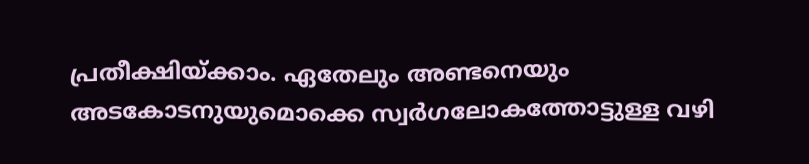പ്രതീക്ഷിയ്ക്കാം. ഏതേലും അണ്ടനെയും അടകോടനുയുമൊക്കെ സ്വര്‍ഗലോകത്തോട്ടുള്ള വഴി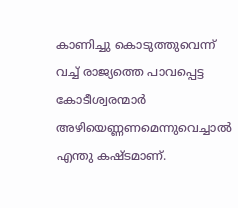കാണിച്ചു കൊടുത്തുവെന്ന് വച്ച് രാജ്യത്തെ പാവപ്പെട്ട കോടീശ്വരന്മാര്‍ അഴിയെണ്ണണമെന്നുവെച്ചാല്‍ എന്തു കഷ്ടമാണ്.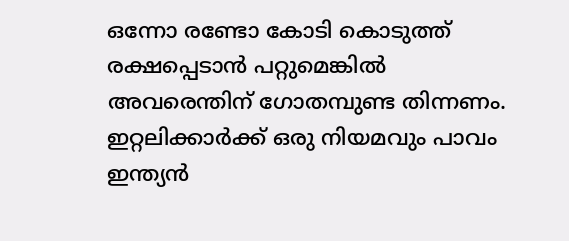ഒന്നോ രണ്ടോ കോടി കൊടുത്ത് രക്ഷപ്പെടാന്‍ പറ്റുമെങ്കില്‍ അവരെന്തിന് ഗോതമ്പുണ്ട തിന്നണം. ഇറ്റലിക്കാര്‍ക്ക് ഒരു നിയമവും പാവം ഇന്ത്യന്‍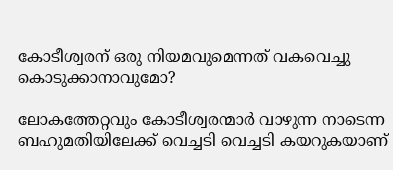കോടീശ്വരന് ഒരു നിയമവുമെന്നത് വകവെച്ചു കൊടുക്കാനാവുമോ?

ലോകത്തേറ്റവും കോടീശ്വരന്മാര്‍ വാഴുന്ന നാടെന്ന ബഹുമതിയിലേക്ക് വെച്ചടി വെച്ചടി കയറുകയാണ്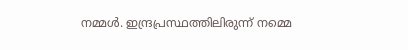നമ്മള്‍. ഇന്ദ്രപ്രസ്ഥത്തിലിരുന്ന് നമ്മെ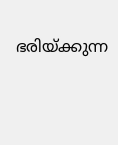ഭരിയ്ക്കുന്ന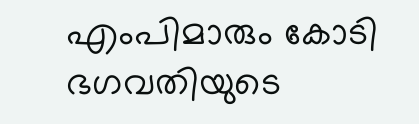എംപിമാരും കോടി ഭഗവതിയുടെ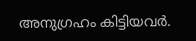അനുഗ്രഹം കിട്ടിയവര്‍.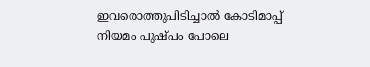ഇവരൊത്തുപിടിച്ചാല്‍ കോടിമാപ്പ് നിയമം പുഷ്പം പോലെ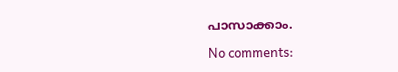പാസാക്കാം.

No comments: